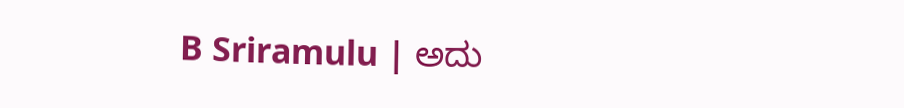B Sriramulu | ಅದು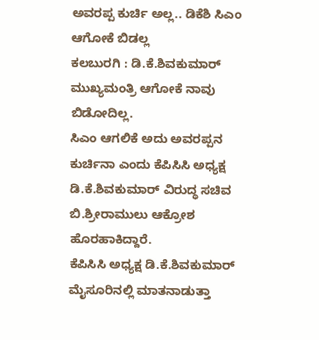ಅವರಪ್ಪ ಕುರ್ಚಿ ಅಲ್ಲ.. ಡಿಕೆಶಿ ಸಿಎಂ ಆಗೋಕೆ ಬಿಡಲ್ಲ
ಕಲಬುರಗಿ : ಡಿ.ಕೆ.ಶಿವಕುಮಾರ್ ಮುಖ್ಯಮಂತ್ರಿ ಆಗೋಕೆ ನಾವು ಬಿಡೋದಿಲ್ಲ.
ಸಿಎಂ ಆಗಲಿಕೆ ಅದು ಅವರಪ್ಪನ ಕುರ್ಚಿನಾ ಎಂದು ಕೆಪಿಸಿಸಿ ಅಧ್ಯಕ್ಷ ಡಿ.ಕೆ.ಶಿವಕುಮಾರ್ ವಿರುದ್ಧ ಸಚಿವ ಬಿ.ಶ್ರೀರಾಮುಲು ಆಕ್ರೋಶ ಹೊರಹಾಕಿದ್ದಾರೆ.
ಕೆಪಿಸಿಸಿ ಅಧ್ಯಕ್ಷ ಡಿ.ಕೆ.ಶಿವಕುಮಾರ್ ಮೈಸೂರಿನಲ್ಲಿ ಮಾತನಾಡುತ್ತಾ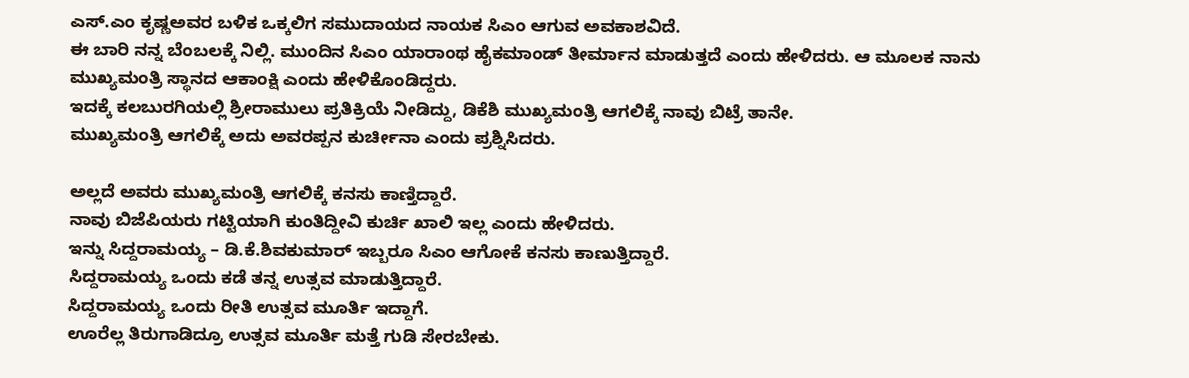ಎಸ್.ಎಂ ಕೃಷ್ಣಅವರ ಬಳಿಕ ಒಕ್ಕಲಿಗ ಸಮುದಾಯದ ನಾಯಕ ಸಿಎಂ ಆಗುವ ಅವಕಾಶವಿದೆ.
ಈ ಬಾರಿ ನನ್ನ ಬೆಂಬಲಕ್ಕೆ ನಿಲ್ಲಿ. ಮುಂದಿನ ಸಿಎಂ ಯಾರಾಂಥ ಹೈಕಮಾಂಡ್ ತೀರ್ಮಾನ ಮಾಡುತ್ತದೆ ಎಂದು ಹೇಳಿದರು. ಆ ಮೂಲಕ ನಾನು ಮುಖ್ಯಮಂತ್ರಿ ಸ್ಥಾನದ ಆಕಾಂಕ್ಷಿ ಎಂದು ಹೇಳಿಕೊಂಡಿದ್ದರು.
ಇದಕ್ಕೆ ಕಲಬುರಗಿಯಲ್ಲಿ ಶ್ರೀರಾಮುಲು ಪ್ರತಿಕ್ರಿಯೆ ನೀಡಿದ್ದು, ಡಿಕೆಶಿ ಮುಖ್ಯಮಂತ್ರಿ ಆಗಲಿಕ್ಕೆ ನಾವು ಬಿಟ್ರೆ ತಾನೇ.
ಮುಖ್ಯಮಂತ್ರಿ ಆಗಲಿಕ್ಕೆ ಅದು ಅವರಪ್ಪನ ಕುರ್ಚೀನಾ ಎಂದು ಪ್ರಶ್ನಿಸಿದರು.

ಅಲ್ಲದೆ ಅವರು ಮುಖ್ಯಮಂತ್ರಿ ಆಗಲಿಕ್ಕೆ ಕನಸು ಕಾಣ್ತಿದ್ದಾರೆ.
ನಾವು ಬಿಜೆಪಿಯರು ಗಟ್ಟಿಯಾಗಿ ಕುಂತಿದ್ದೀವಿ ಕುರ್ಚಿ ಖಾಲಿ ಇಲ್ಲ ಎಂದು ಹೇಳಿದರು.
ಇನ್ನು ಸಿದ್ದರಾಮಯ್ಯ – ಡಿ.ಕೆ.ಶಿವಕುಮಾರ್ ಇಬ್ಬರೂ ಸಿಎಂ ಆಗೋಕೆ ಕನಸು ಕಾಣುತ್ತಿದ್ದಾರೆ.
ಸಿದ್ದರಾಮಯ್ಯ ಒಂದು ಕಡೆ ತನ್ನ ಉತ್ಸವ ಮಾಡುತ್ತಿದ್ದಾರೆ.
ಸಿದ್ದರಾಮಯ್ಯ ಒಂದು ರೀತಿ ಉತ್ಸವ ಮೂರ್ತಿ ಇದ್ದಾಗೆ.
ಊರೆಲ್ಲ ತಿರುಗಾಡಿದ್ರೂ ಉತ್ಸವ ಮೂರ್ತಿ ಮತ್ತೆ ಗುಡಿ ಸೇರಬೇಕು.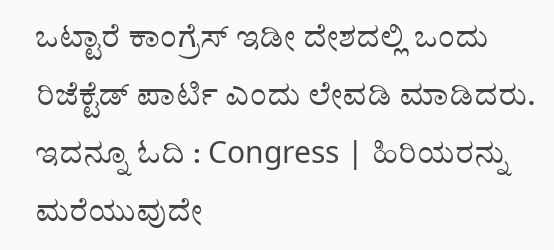ಒಟ್ಟಾರೆ ಕಾಂಗ್ರೆಸ್ ಇಡೀ ದೇಶದಲ್ಲಿ ಒಂದು ರಿಜೆಕ್ಟೆಡ್ ಪಾರ್ಟಿ ಎಂದು ಲೇವಡಿ ಮಾಡಿದರು.
ಇದನ್ನೂ ಓದಿ : Congress | ಹಿರಿಯರನ್ನು ಮರೆಯುವುದೇ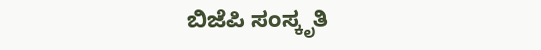ಬಿಜೆಪಿ ಸಂಸ್ಕೃತಿ